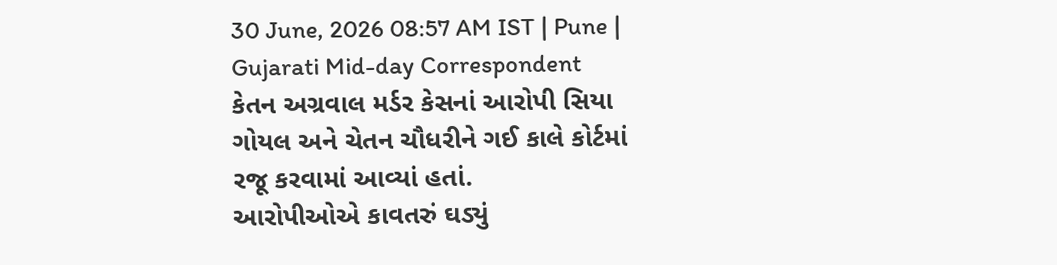30 June, 2026 08:57 AM IST | Pune | Gujarati Mid-day Correspondent
કેતન અગ્રવાલ મર્ડર કેસનાં આરોપી સિયા ગોયલ અને ચેતન ચૌધરીને ગઈ કાલે કોર્ટમાં રજૂ કરવામાં આવ્યાં હતાં.
આરોપીઓએ કાવતરું ઘડ્યું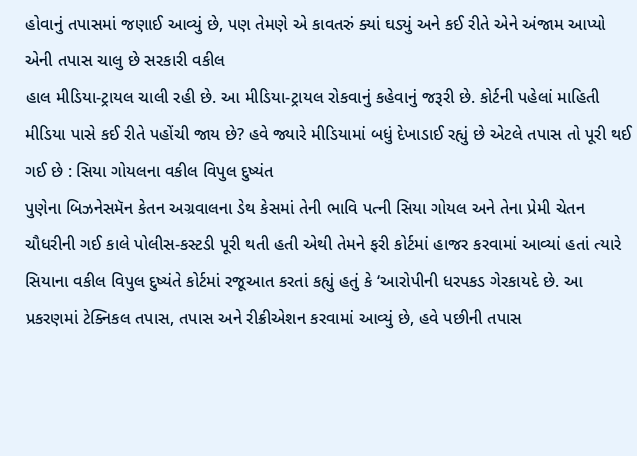હોવાનું તપાસમાં જણાઈ આવ્યું છે, પણ તેમણે એ કાવતરું ક્યાં ઘડ્યું અને કઈ રીતે એને અંજામ આપ્યો એની તપાસ ચાલુ છે સરકારી વકીલ
હાલ મીડિયા-ટ્રાયલ ચાલી રહી છે. આ મીડિયા-ટ્રાયલ રોકવાનું કહેવાનું જરૂરી છે. કોર્ટની પહેલાં માહિતી મીડિયા પાસે કઈ રીતે પહોંચી જાય છે? હવે જ્યારે મીડિયામાં બધું દેખાડાઈ રહ્યું છે એટલે તપાસ તો પૂરી થઈ ગઈ છે : સિયા ગોયલના વકીલ વિપુલ દુષ્યંત
પુણેના બિઝનેસમૅન કેતન અગ્રવાલના ડેથ કેસમાં તેની ભાવિ પત્ની સિયા ગોયલ અને તેના પ્રેમી ચેતન ચૌધરીની ગઈ કાલે પોલીસ-કસ્ટડી પૂરી થતી હતી એથી તેમને ફરી કોર્ટમાં હાજર કરવામાં આવ્યાં હતાં ત્યારે સિયાના વકીલ વિપુલ દુષ્યંતે કોર્ટમાં રજૂઆત કરતાં કહ્યું હતું કે ‘આરોપીની ધરપકડ ગેરકાયદે છે. આ પ્રકરણમાં ટેક્નિકલ તપાસ, તપાસ અને રીક્રીએશન કરવામાં આવ્યું છે, હવે પછીની તપાસ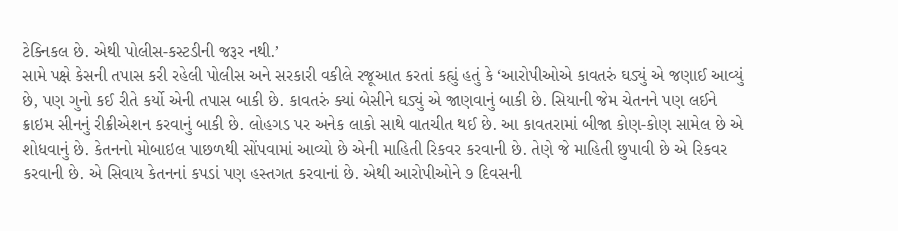ટેક્નિકલ છે. એથી પોલીસ-કસ્ટડીની જરૂર નથી.’
સામે પક્ષે કેસની તપાસ કરી રહેલી પોલીસ અને સરકારી વકીલે રજૂઆત કરતાં કહ્યું હતું કે ‘આરોપીઓએ કાવતરું ઘડ્યું એ જણાઈ આવ્યું છે, પણ ગુનો કઈ રીતે કર્યો એની તપાસ બાકી છે. કાવતરું ક્યાં બેસીને ઘડ્યું એ જાણવાનું બાકી છે. સિયાની જેમ ચેતનને પણ લઈને ક્રાઇમ સીનનું રીક્રીએશન કરવાનું બાકી છે. લોહગડ પર અનેક લાકો સાથે વાતચીત થઈ છે. આ કાવતરામાં બીજા કોણ-કોણ સામેલ છે એ શોધવાનું છે. કેતનનો મોબાઇલ પાછળથી સોંપવામાં આવ્યો છે એની માહિતી રિકવર કરવાની છે. તેણે જે માહિતી છુપાવી છે એ રિકવર કરવાની છે. એ સિવાય કેતનનાં કપડાં પણ હસ્તગત કરવાનાં છે. એથી આરોપીઓને ૭ દિવસની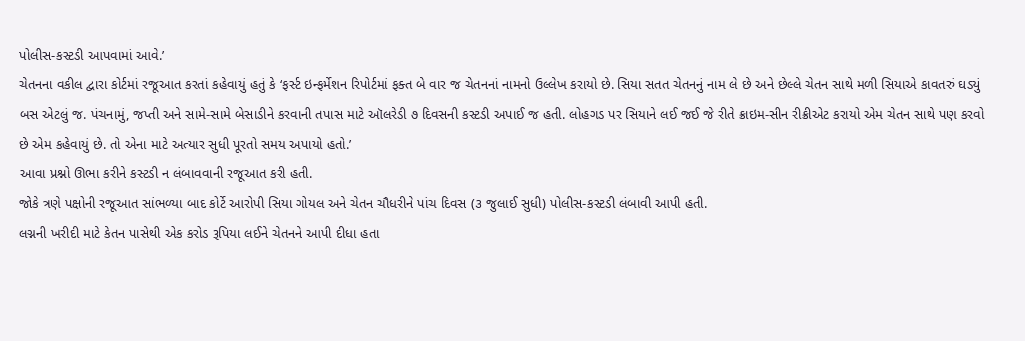પોલીસ-કસ્ટડી આપવામાં આવે.’
ચેતનના વકીલ દ્વારા કોર્ટમાં રજૂઆત કરતાં કહેવાયું હતું કે ‘ફર્સ્ટ ઇન્ફર્મેશન રિપોર્ટમાં ફક્ત બે વાર જ ચેતનનાં નામનો ઉલ્લેખ કરાયો છે. સિયા સતત ચેતનનું નામ લે છે અને છેલ્લે ચેતન સાથે મળી સિયાએ કાવતરું ઘડ્યું બસ એટલું જ. પંચનામું, જપ્તી અને સામે-સામે બેસાડીને કરવાની તપાસ માટે ઑલરેડી ૭ દિવસની કસ્ટડી અપાઈ જ હતી. લોહગડ પર સિયાને લઈ જઈ જે રીતે ક્રાઇમ-સીન રીક્રીએટ કરાયો એમ ચેતન સાથે પણ કરવો છે એમ કહેવાયું છે. તો એના માટે અત્યાર સુધી પૂરતો સમય અપાયો હતો.’
આવા પ્રશ્નો ઊભા કરીને કસ્ટડી ન લંબાવવાની રજૂઆત કરી હતી.
જોકે ત્રણે પક્ષોની રજૂઆત સાંભળ્યા બાદ કોર્ટે આરોપી સિયા ગોયલ અને ચેતન ચૌધરીને પાંચ દિવસ (૩ જુલાઈ સુધી) પોલીસ-કસ્ટડી લંબાવી આપી હતી.
લગ્નની ખરીદી માટે કેતન પાસેથી એક કરોડ રૂપિયા લઈને ચેતનને આપી દીધા હતા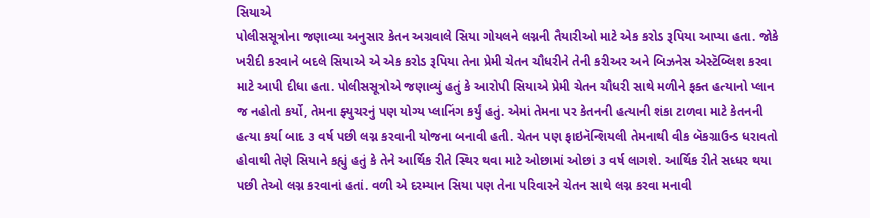સિયાએ
પોલીસસૂત્રોના જણાવ્યા અનુસાર કેતન અગ્રવાલે સિયા ગોયલને લગ્નની તૈયારીઓ માટે એક કરોડ રૂપિયા આપ્યા હતા. જોકે ખરીદી કરવાને બદલે સિયાએ એ એક કરોડ રૂપિયા તેના પ્રેમી ચેતન ચૌધરીને તેની કરીઅર અને બિઝનેસ એસ્ટૅબ્લિશ કરવા માટે આપી દીધા હતા. પોલીસસૂત્રોએ જણાવ્યું હતું કે આરોપી સિયાએ પ્રેમી ચેતન ચૌધરી સાથે મળીને ફક્ત હત્યાનો પ્લાન જ નહોતો કર્યો, તેમના ફ્યુચરનું પણ યોગ્ય પ્લાનિંગ કર્યું હતું. એમાં તેમના પર કેતનની હત્યાની શંકા ટાળવા માટે કેતનની હત્યા કર્યા બાદ ૩ વર્ષ પછી લગ્ન કરવાની યોજના બનાવી હતી. ચેતન પણ ફાઇનૅન્શિયલી તેમનાથી વીક બૅકગ્રાઉન્ડ ધરાવતો હોવાથી તેણે સિયાને કહ્યું હતું કે તેને આર્થિક રીતે સ્થિર થવા માટે ઓછામાં ઓછાં ૩ વર્ષ લાગશે. આર્થિક રીતે સધ્ધર થયા પછી તેઓ લગ્ન કરવાનાં હતાં. વળી એ દરમ્યાન સિયા પણ તેના પરિવારને ચેતન સાથે લગ્ન કરવા મનાવી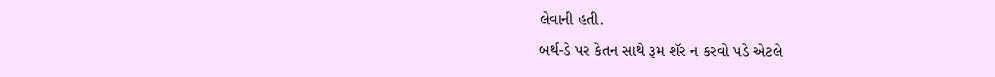લેવાની હતી.
બર્થ-ડે પર કેતન સાથે રૂમ શૅર ન કરવો પડે એટલે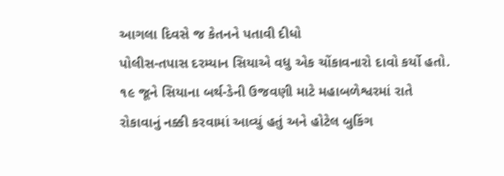આગલા દિવસે જ કેતનને પતાવી દીધો
પોલીસ-તપાસ દરમ્યાન સિયાએ વધુ એક ચોંકાવનારો દાવો કર્યો હતો. ૧૯ જૂને સિયાના બર્થ-ડેની ઉજવણી માટે મહાબળેશ્વરમાં રાતે રોકાવાનું નક્કી કરવામાં આવ્યું હતું અને હોટેલ બુકિંગ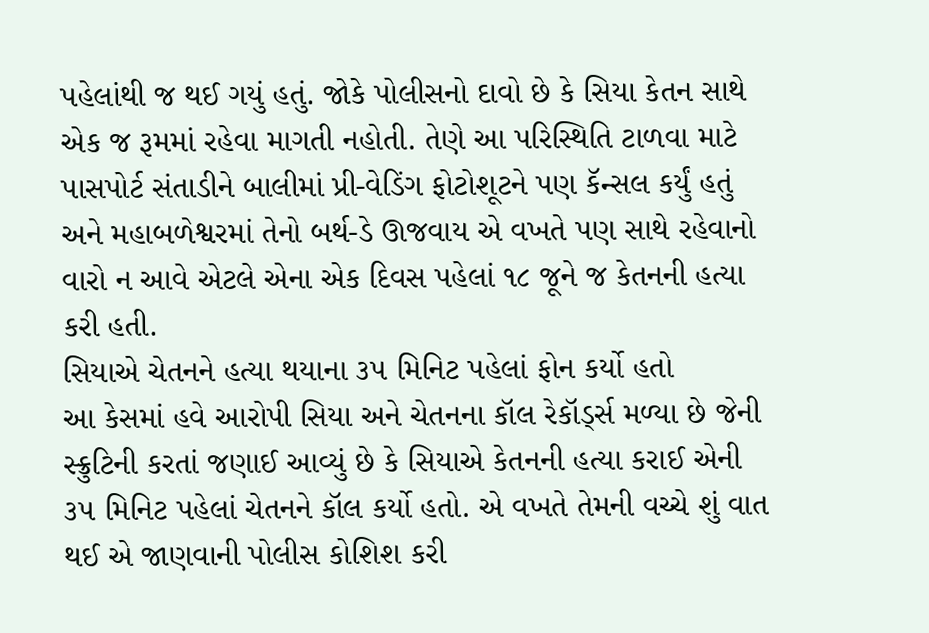પહેલાંથી જ થઈ ગયું હતું. જોકે પોલીસનો દાવો છે કે સિયા કેતન સાથે એક જ રૂમમાં રહેવા માગતી નહોતી. તેણે આ પરિસ્થિતિ ટાળવા માટે પાસપોર્ટ સંતાડીને બાલીમાં પ્રી-વેડિંગ ફોટોશૂટને પણ કૅન્સલ કર્યું હતું અને મહાબળેશ્વરમાં તેનો બર્થ-ડે ઊજવાય એ વખતે પણ સાથે રહેવાનો વારો ન આવે એટલે એના એક દિવસ પહેલાં ૧૮ જૂને જ કેતનની હત્યા કરી હતી.
સિયાએ ચેતનને હત્યા થયાના ૩૫ મિનિટ પહેલાં ફોન કર્યો હતો
આ કેસમાં હવે આરોપી સિયા અને ચેતનના કૉલ રેકૉર્ડ્સ મળ્યા છે જેની સ્ક્રુટિની કરતાં જણાઈ આવ્યું છે કે સિયાએ કેતનની હત્યા કરાઈ એની ૩૫ મિનિટ પહેલાં ચેતનને કૉલ કર્યો હતો. એ વખતે તેમની વચ્ચે શું વાત થઈ એ જાણવાની પોલીસ કોશિશ કરી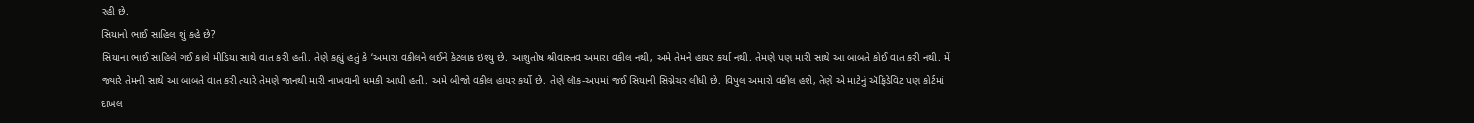રહી છે.
સિયાનો ભાઈ સાહિલ શું કહે છે?
સિયાના ભાઈ સાહિલે ગઈ કાલે મીડિયા સાથે વાત કરી હતી. તેણે કહ્યું હતું કે ‘અમારા વકીલને લઈને કેટલાક ઇશ્યુ છે. આશુતોષ શ્રીવાસ્તવ અમારા વકીલ નથી, અમે તેમને હાયર કર્યા નથી. તેમણે પણ મારી સાથે આ બાબતે કોઈ વાત કરી નથી. મેં જ્યારે તેમની સાથે આ બાબતે વાત કરી ત્યારે તેમણે જાનથી મારી નાખવાની ધમકી આપી હતી. અમે બીજો વકીલ હાયર કર્યો છે. તેણે લૉક-અપમાં જઈ સિયાની સિગ્નેચર લીધી છે. વિપુલ અમારો વકીલ હશે, તેણે એ માટેનું ઍફિડેવિટ પણ કોર્ટમાં દાખલ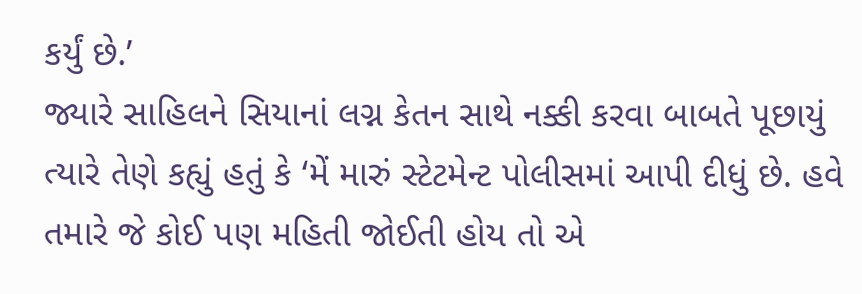કર્યું છે.’
જ્યારે સાહિલને સિયાનાં લગ્ન કેતન સાથે નક્કી કરવા બાબતે પૂછાયું ત્યારે તેણે કહ્યું હતું કે ‘મેં મારું સ્ટેટમેન્ટ પોલીસમાં આપી દીધું છે. હવે તમારે જે કોઈ પણ મહિતી જોઈતી હોય તો એ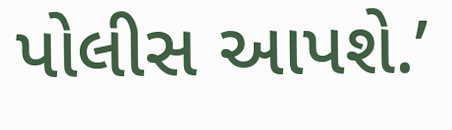પોલીસ આપશે.’